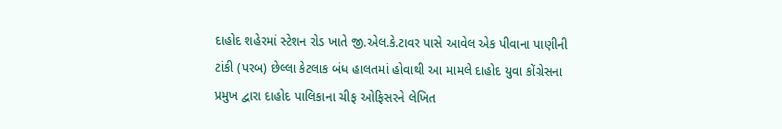દાહોદ શહેરમાં સ્ટેશન રોડ ખાતે જી.એલ.કે.ટાવર પાસે આવેલ એક પીવાના પાણીની ટાંકી (પરબ) છેલ્લા કેટલાક બંધ હાલતમાં હોવાથી આ મામલે દાહોદ યુવા કોંગ્રેસના પ્રમુખ દ્વારા દાહોદ પાલિકાના ચીફ ઓફિસરને લેખિત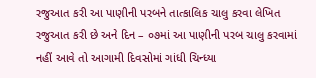રજુઆત કરી આ પાણીની પરબને તાત્કાલિક ચાલુ કરવા લેખિત રજુઆત કરી છે અને દિન – ૦૭માં આ પાણીની પરબ ચાલુ કરવામાં નહીં આવે તો આગામી દિવસોમાં ગાંધી ચિન્ધ્યા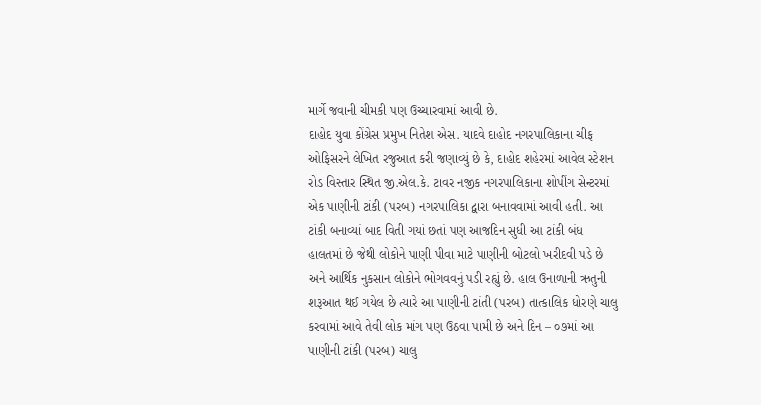માર્ગે જવાની ચીમકી પણ ઉચ્ચારવામાં આવી છે.
દાહોદ યુવા કોંગ્રેસ પ્રમુખ નિતેશ એસ. યાદવે દાહોદ નગરપાલિકાના ચીફ ઓફિસરને લેખિત રજુઆત કરી જણાવ્યું છે કે, દાહોદ શહેરમાં આવેલ સ્ટેશન રોડ વિસ્તાર સ્થિત જી.એલ.કે. ટાવર નજીક નગરપાલિકાના શોપીંગ સેન્ટરમાં એક પાણીની ટાંકી (પરબ) નગરપાલિકા દ્વારા બનાવવામાં આવી હતી. આ ટાંકી બનાવ્યાં બાદ વિતી ગયાં છતાં પણ આજદિન સુધી આ ટાંકી બંધ હાલતમાં છે જેથી લોકોને પાણી પીવા માટે પાણીની બોટલો ખરીદવી પડે છે અને આર્થિક નુકસાન લોકોને ભોગવવનું પડી રહ્યું છે. હાલ ઉનાળાની ઋતુની શરૂઆત થઈ ગયેલ છે ત્યારે આ પાણીની ટાંતી (પરબ) તાત્કાલિક ધોરણે ચાલુ કરવામાં આવે તેવી લોક માંગ પણ ઉઠવા પામી છે અને દિન – ૦૭માં આ પાણીની ટાંકી (પરબ) ચાલુ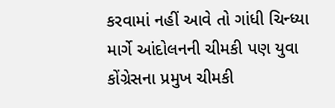કરવામાં નહીં આવે તો ગાંધી ચિન્ધ્યા માર્ગે આંદોલનની ચીમકી પણ યુવા કોંગ્રેસના પ્રમુખ ચીમકી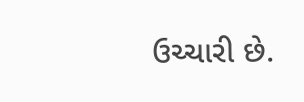ઉચ્ચારી છે.